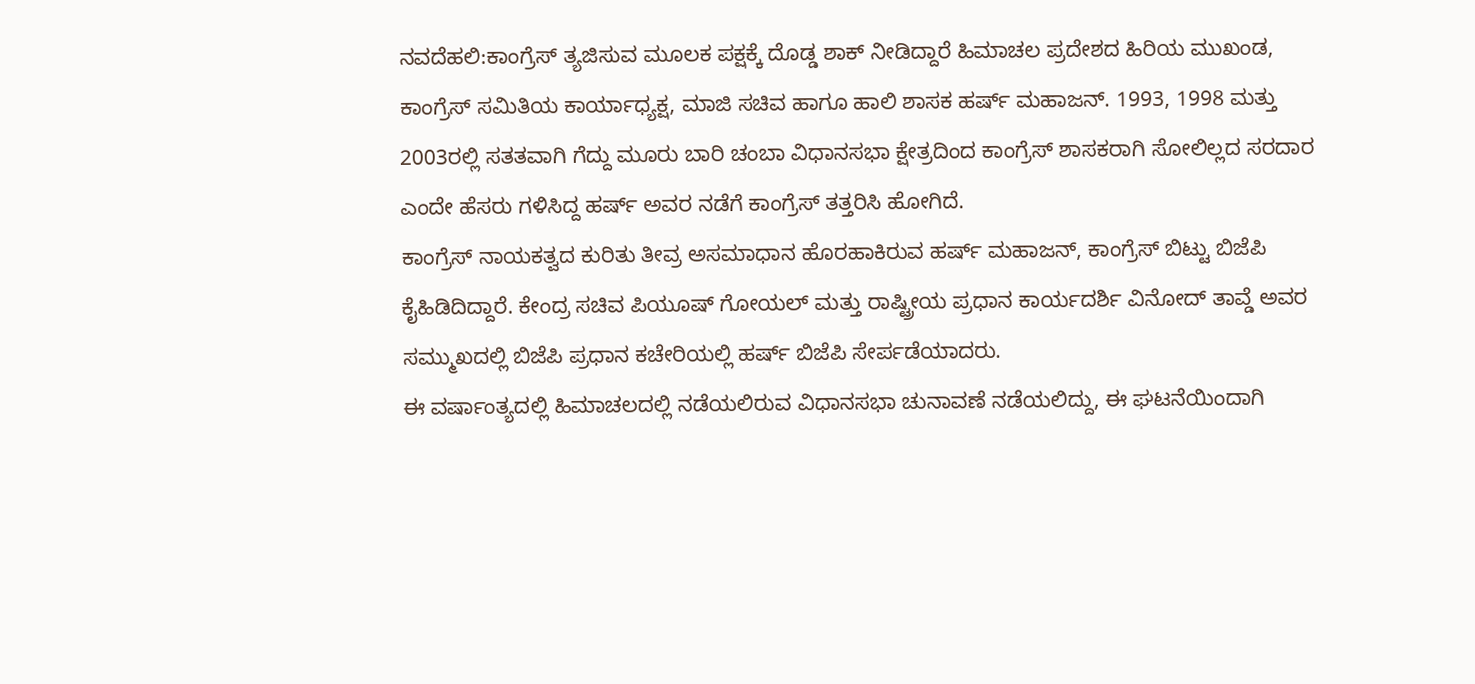ನವದೆಹಲಿ:ಕಾಂಗ್ರೆಸ್ ತ್ಯಜಿಸುವ ಮೂಲಕ ಪಕ್ಷಕ್ಕೆ ದೊಡ್ಡ ಶಾಕ್ ನೀಡಿದ್ದಾರೆ ಹಿಮಾಚಲ ಪ್ರದೇಶದ ಹಿರಿಯ ಮುಖಂಡ, ಕಾಂಗ್ರೆಸ್ ಸಮಿತಿಯ ಕಾರ್ಯಾಧ್ಯಕ್ಷ, ಮಾಜಿ ಸಚಿವ ಹಾಗೂ ಹಾಲಿ ಶಾಸಕ ಹರ್ಷ್ ಮಹಾಜನ್. 1993, 1998 ಮತ್ತು 2003ರಲ್ಲಿ ಸತತವಾಗಿ ಗೆದ್ದು ಮೂರು ಬಾರಿ ಚಂಬಾ ವಿಧಾನಸಭಾ ಕ್ಷೇತ್ರದಿಂದ ಕಾಂಗ್ರೆಸ್ ಶಾಸಕರಾಗಿ ಸೋಲಿಲ್ಲದ ಸರದಾರ ಎಂದೇ ಹೆಸರು ಗಳಿಸಿದ್ದ ಹರ್ಷ್ ಅವರ ನಡೆಗೆ ಕಾಂಗ್ರೆಸ್ ತತ್ತರಿಸಿ ಹೋಗಿದೆ.
ಕಾಂಗ್ರೆಸ್ ನಾಯಕತ್ವದ ಕುರಿತು ತೀವ್ರ ಅಸಮಾಧಾನ ಹೊರಹಾಕಿರುವ ಹರ್ಷ್ ಮಹಾಜನ್, ಕಾಂಗ್ರೆಸ್ ಬಿಟ್ಟು ಬಿಜೆಪಿ ಕೈಹಿಡಿದಿದ್ದಾರೆ. ಕೇಂದ್ರ ಸಚಿವ ಪಿಯೂಷ್ ಗೋಯಲ್ ಮತ್ತು ರಾಷ್ಟ್ರೀಯ ಪ್ರಧಾನ ಕಾರ್ಯದರ್ಶಿ ವಿನೋದ್ ತಾವ್ಡೆ ಅವರ ಸಮ್ಮುಖದಲ್ಲಿ ಬಿಜೆಪಿ ಪ್ರಧಾನ ಕಚೇರಿಯಲ್ಲಿ ಹರ್ಷ್ ಬಿಜೆಪಿ ಸೇರ್ಪಡೆಯಾದರು.
ಈ ವರ್ಷಾಂತ್ಯದಲ್ಲಿ ಹಿಮಾಚಲದಲ್ಲಿ ನಡೆಯಲಿರುವ ವಿಧಾನಸಭಾ ಚುನಾವಣೆ ನಡೆಯಲಿದ್ದು, ಈ ಘಟನೆಯಿಂದಾಗಿ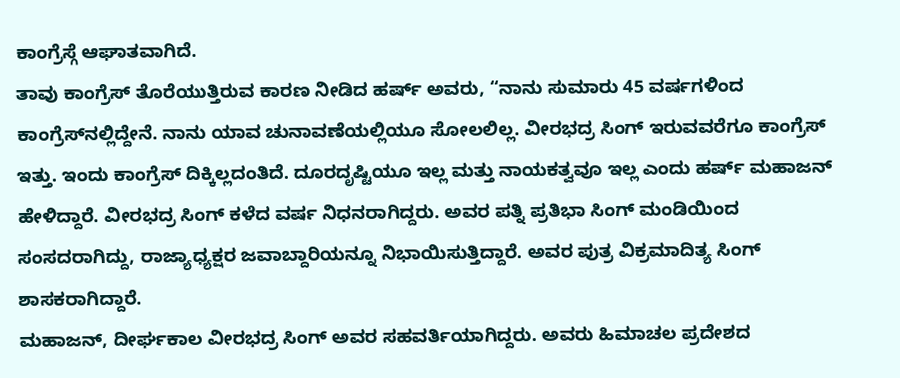ಕಾಂಗ್ರೆಸ್ಗೆ ಆಘಾತವಾಗಿದೆ.
ತಾವು ಕಾಂಗ್ರೆಸ್ ತೊರೆಯುತ್ತಿರುವ ಕಾರಣ ನೀಡಿದ ಹರ್ಷ್ ಅವರು, “ನಾನು ಸುಮಾರು 45 ವರ್ಷಗಳಿಂದ ಕಾಂಗ್ರೆಸ್‌ನಲ್ಲಿದ್ದೇನೆ. ನಾನು ಯಾವ ಚುನಾವಣೆಯಲ್ಲಿಯೂ ಸೋಲಲಿಲ್ಲ. ವೀರಭದ್ರ ಸಿಂಗ್ ಇರುವವರೆಗೂ ಕಾಂಗ್ರೆಸ್ ಇತ್ತು. ಇಂದು ಕಾಂಗ್ರೆಸ್ ದಿಕ್ಕಿಲ್ಲದಂತಿದೆ. ದೂರದೃಷ್ಟಿಯೂ ಇಲ್ಲ ಮತ್ತು ನಾಯಕತ್ವವೂ ಇಲ್ಲ ಎಂದು ಹರ್ಷ್ ಮಹಾಜನ್ ಹೇಳಿದ್ದಾರೆ. ವೀರಭದ್ರ ಸಿಂಗ್ ಕಳೆದ ವರ್ಷ ನಿಧನರಾಗಿದ್ದರು. ಅವರ ಪತ್ನಿ ಪ್ರತಿಭಾ ಸಿಂಗ್ ಮಂಡಿಯಿಂದ ಸಂಸದರಾಗಿದ್ದು, ರಾಜ್ಯಾಧ್ಯಕ್ಷರ ಜವಾಬ್ದಾರಿಯನ್ನೂ ನಿಭಾಯಿಸುತ್ತಿದ್ದಾರೆ. ಅವರ ಪುತ್ರ ವಿಕ್ರಮಾದಿತ್ಯ ಸಿಂಗ್ ಶಾಸಕರಾಗಿದ್ದಾರೆ.
ಮಹಾಜನ್, ದೀರ್ಘಕಾಲ ವೀರಭದ್ರ ಸಿಂಗ್ ಅವರ ಸಹವರ್ತಿಯಾಗಿದ್ದರು. ಅವರು ಹಿಮಾಚಲ ಪ್ರದೇಶದ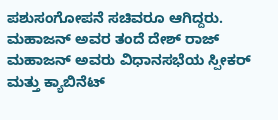ಪಶುಸಂಗೋಪನೆ ಸಚಿವರೂ ಆಗಿದ್ದರು. ಮಹಾಜನ್ ಅವರ ತಂದೆ ದೇಶ್ ರಾಜ್ ಮಹಾಜನ್ ಅವರು ವಿಧಾನಸಭೆಯ ಸ್ಪೀಕರ್ ಮತ್ತು ಕ್ಯಾಬಿನೆಟ್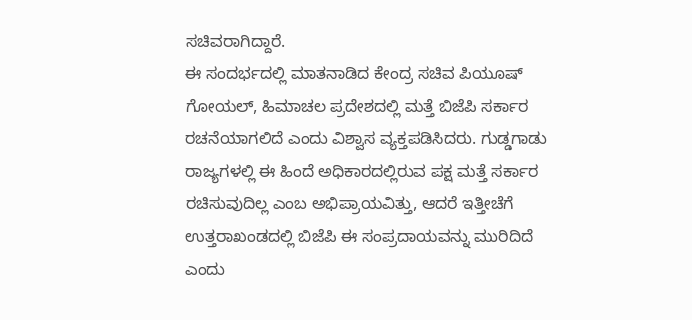ಸಚಿವರಾಗಿದ್ದಾರೆ.
ಈ ಸಂದರ್ಭದಲ್ಲಿ ಮಾತನಾಡಿದ ಕೇಂದ್ರ ಸಚಿವ ಪಿಯೂಷ್ ಗೋಯಲ್, ಹಿಮಾಚಲ ಪ್ರದೇಶದಲ್ಲಿ ಮತ್ತೆ ಬಿಜೆಪಿ ಸರ್ಕಾರ ರಚನೆಯಾಗಲಿದೆ ಎಂದು ವಿಶ್ವಾಸ ವ್ಯಕ್ತಪಡಿಸಿದರು. ಗುಡ್ಡಗಾಡು ರಾಜ್ಯಗಳಲ್ಲಿ ಈ ಹಿಂದೆ ಅಧಿಕಾರದಲ್ಲಿರುವ ಪಕ್ಷ ಮತ್ತೆ ಸರ್ಕಾರ ರಚಿಸುವುದಿಲ್ಲ ಎಂಬ ಅಭಿಪ್ರಾಯವಿತ್ತು, ಆದರೆ ಇತ್ತೀಚೆಗೆ ಉತ್ತರಾಖಂಡದಲ್ಲಿ ಬಿಜೆಪಿ ಈ ಸಂಪ್ರದಾಯವನ್ನು ಮುರಿದಿದೆ ಎಂದು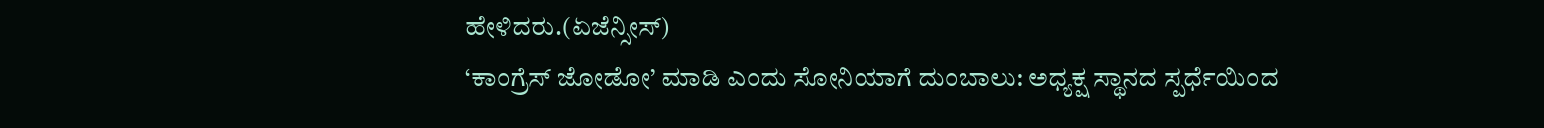ಹೇಳಿದರು.(ಏಜೆನ್ಸೀಸ್)
‘ಕಾಂಗ್ರೆಸ್ ಜೋಡೋ’ ಮಾಡಿ ಎಂದು ಸೋನಿಯಾಗೆ ದುಂಬಾಲು: ಅಧ್ಯಕ್ಷ ಸ್ಥಾನದ ಸ್ಪರ್ಧೆಯಿಂದ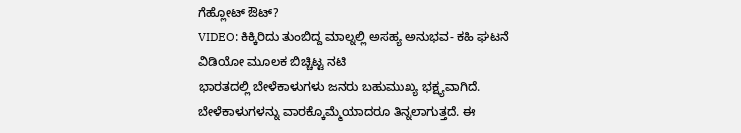ಗೆಹ್ಲೋಟ್ ಔಟ್?
VIDEO: ಕಿಕ್ಕಿರಿದು ತುಂಬಿದ್ದ ಮಾಲ್ನಲ್ಲಿ ಅಸಹ್ಯ ಅನುಭವ- ಕಹಿ ಘಟನೆ ವಿಡಿಯೋ ಮೂಲಕ ಬಿಚ್ಚಿಟ್ಟ ನಟಿ
ಭಾರತದಲ್ಲಿ ಬೇಳೆಕಾಳುಗಳು ಜನರು ಬಹುಮುಖ್ಯ ಭಕ್ಷ್ಯವಾಗಿದೆ. ಬೇಳೆಕಾಳುಗಳನ್ನು ವಾರಕ್ಕೊಮ್ಮೆಯಾದರೂ ತಿನ್ನಲಾಗುತ್ತದೆ. ಈ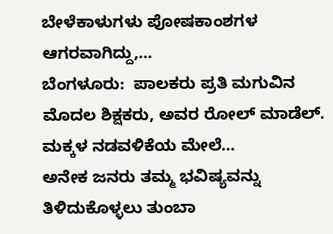ಬೇಳೆಕಾಳುಗಳು ಪೋಷಕಾಂಶಗಳ ಆಗರವಾಗಿದ್ದು,…
ಬೆಂಗಳೂರು:  ಪಾಲಕರು ಪ್ರತಿ ಮಗುವಿನ ಮೊದಲ ಶಿಕ್ಷಕರು, ಅವರ ರೋಲ್ ಮಾಡೆಲ್. ಮಕ್ಕಳ ನಡವಳಿಕೆಯ ಮೇಲೆ…
ಅನೇಕ ಜನರು ತಮ್ಮ ಭವಿಷ್ಯವನ್ನು ತಿಳಿದುಕೊಳ್ಳಲು ತುಂಬಾ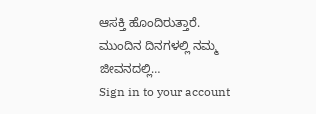ಆಸಕ್ತಿ ಹೊಂದಿರುತ್ತಾರೆ. ಮುಂದಿನ ದಿನಗಳಲ್ಲಿ ನಮ್ಮ ಜೀವನದಲ್ಲಿ…
Sign in to your account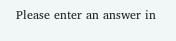Please enter an answer in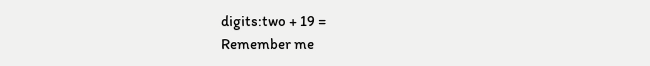digits:two + 19 =
Remember me